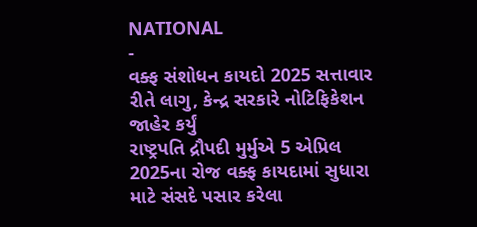NATIONAL
-
વક્ફ સંશોધન કાયદો 2025 સત્તાવાર રીતે લાગુ, કેન્દ્ર સરકારે નોટિફિકેશન જાહેર કર્યું
રાષ્ટ્રપતિ દ્રૌપદી મુર્મુએ 5 એપ્રિલ 2025ના રોજ વક્ફ કાયદામાં સુધારા માટે સંસદે પસાર કરેલા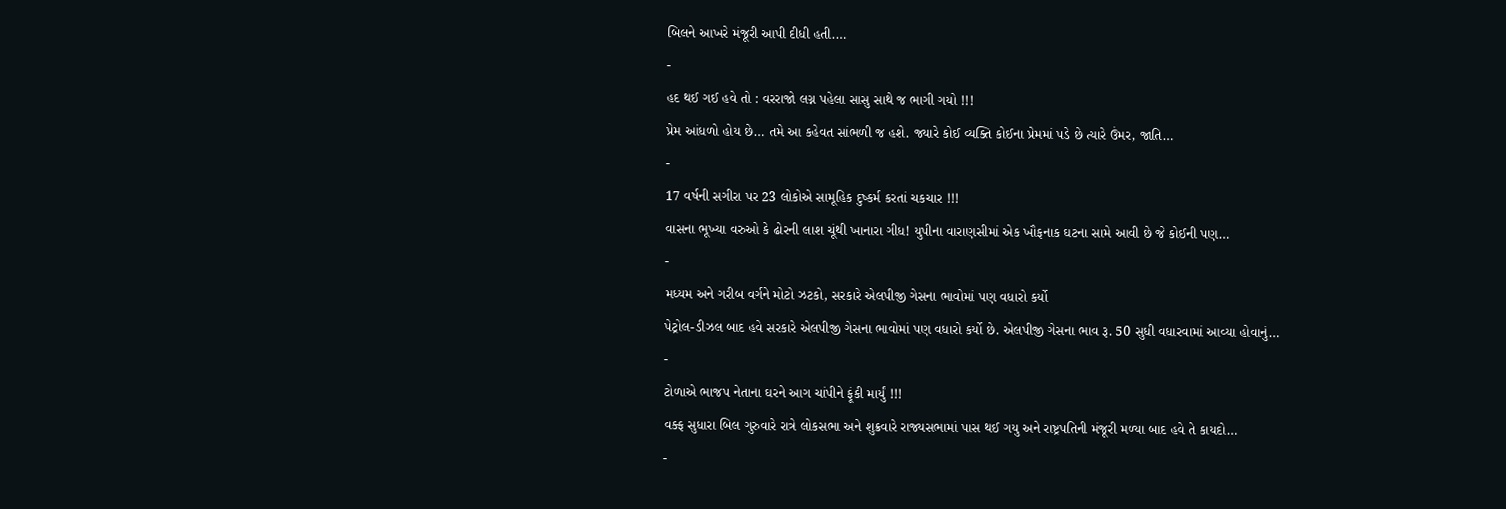બિલને આખરે મંજૂરી આપી દીધી હતી.…
-
હદ થઈ ગઈ હવે તો : વરરાજો લગ્ન પહેલા સાસુ સાથે જ ભાગી ગયો !!!
પ્રેમ આંધળો હોય છે… તમે આ કહેવત સાંભળી જ હશે. જ્યારે કોઈ વ્યક્તિ કોઈના પ્રેમમાં પડે છે ત્યારે ઉંમર, જાતિ…
-
17 વર્ષની સગીરા પર 23 લોકોએ સામૂહિક દુષ્કર્મ કરતાં ચકચાર !!!
વાસના ભૂખ્યા વરુઓ કે ઢોરની લાશ ચૂંથી ખાનારા ગીધ! યુપીના વારાણસીમાં એક ખૌફનાક ઘટના સામે આવી છે જે કોઈની પણ…
-
મધ્યમ અને ગરીબ વર્ગને મોટો ઝટકો, સરકારે એલપીજી ગેસના ભાવોમાં પણ વધારો કર્યો
પેટ્રોલ-ડીઝલ બાદ હવે સરકારે એલપીજી ગેસના ભાવોમાં પણ વધારો કર્યો છે. એલપીજી ગેસના ભાવ રૂ. 50 સુધી વધારવામાં આવ્યા હોવાનું…
-
ટોળાએ ભાજપ નેતાના ઘરને આગ ચાંપીને ફૂંકી માર્યું !!!
વક્ફ સુધારા બિલ ગુરુવારે રાત્રે લોકસભા અને શુક્રવારે રાજ્યસભામાં પાસ થઈ ગયુ અને રાષ્ટ્રપતિની મંજૂરી મળ્યા બાદ હવે તે કાયદો…
-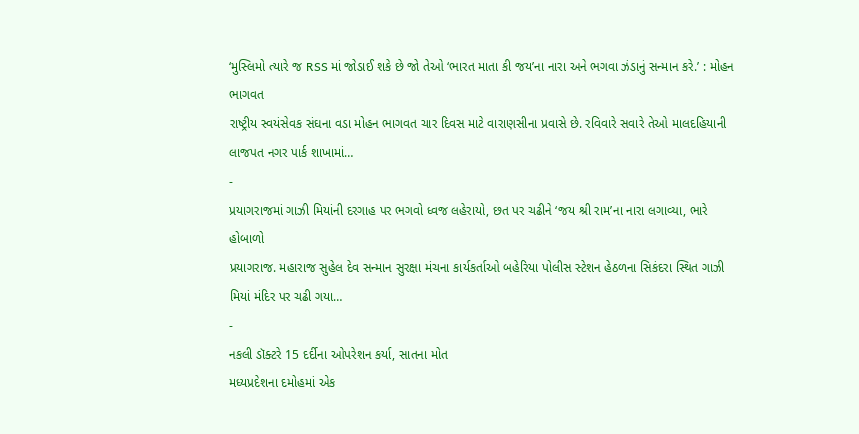‘મુસ્લિમો ત્યારે જ RSS માં જોડાઈ શકે છે જો તેઓ ‘ભારત માતા કી જય’ના નારા અને ભગવા ઝંડાનું સન્માન કરે.’ : મોહન ભાગવત
રાષ્ટ્રીય સ્વયંસેવક સંઘના વડા મોહન ભાગવત ચાર દિવસ માટે વારાણસીના પ્રવાસે છે. રવિવારે સવારે તેઓ માલદહિયાની લાજપત નગર પાર્ક શાખામાં…
-
પ્રયાગરાજમાં ગાઝી મિયાંની દરગાહ પર ભગવો ધ્વજ લહેરાયો, છત પર ચઢીને ‘જય શ્રી રામ’ના નારા લગાવ્યા, ભારે હોબાળો
પ્રયાગરાજ. મહારાજ સુહેલ દેવ સન્માન સુરક્ષા મંચના કાર્યકર્તાઓ બહેરિયા પોલીસ સ્ટેશન હેઠળના સિકંદરા સ્થિત ગાઝી મિયાં મંદિર પર ચઢી ગયા…
-
નકલી ડૉક્ટરે 15 દર્દીના ઓપરેશન કર્યા, સાતના મોત
મધ્યપ્રદેશના દમોહમાં એક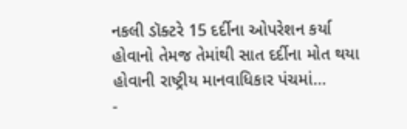નકલી ડૉક્ટરે 15 દર્દીના ઓપરેશન કર્યા હોવાનો તેમજ તેમાંથી સાત દર્દીના મોત થયા હોવાની રાષ્ટ્રીય માનવાધિકાર પંચમાં…
-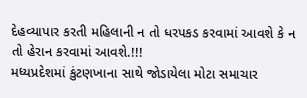દેહવ્યાપાર કરતી મહિલાની ન તો ધરપકડ કરવામાં આવશે કે ન તો હેરાન કરવામાં આવશે.!!!
મધ્યપ્રદેશમાં કુંટણખાના સાથે જોડાયેલા મોટા સમાચાર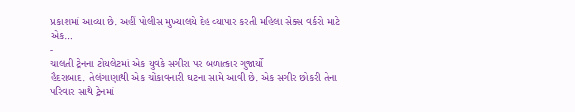પ્રકાશમાં આવ્યા છે. અહીં પોલીસ મુખ્યાલયે દેહ વ્યાપાર કરતી મહિલા સેક્સ વર્કરો માટે એક…
-
ચાલતી ટ્રેનના ટોયલેટમાં એક યુવકે સગીરા પર બળાત્કાર ગુજાર્યો
હૈદરાબાદ. તેલંગાણાથી એક ચોંકાવનારી ઘટના સામે આવી છે. એક સગીર છોકરી તેના પરિવાર સાથે ટ્રેનમાં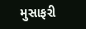મુસાફરી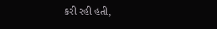કરી રહી હતી,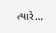ત્યારે…